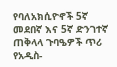የባለአክሲዮኖች 5ኛ መደበኛ እና 5ኛ ድንገተኛ ጠቅላላ ጉባዔዎች ጥሪ
የአዲስ-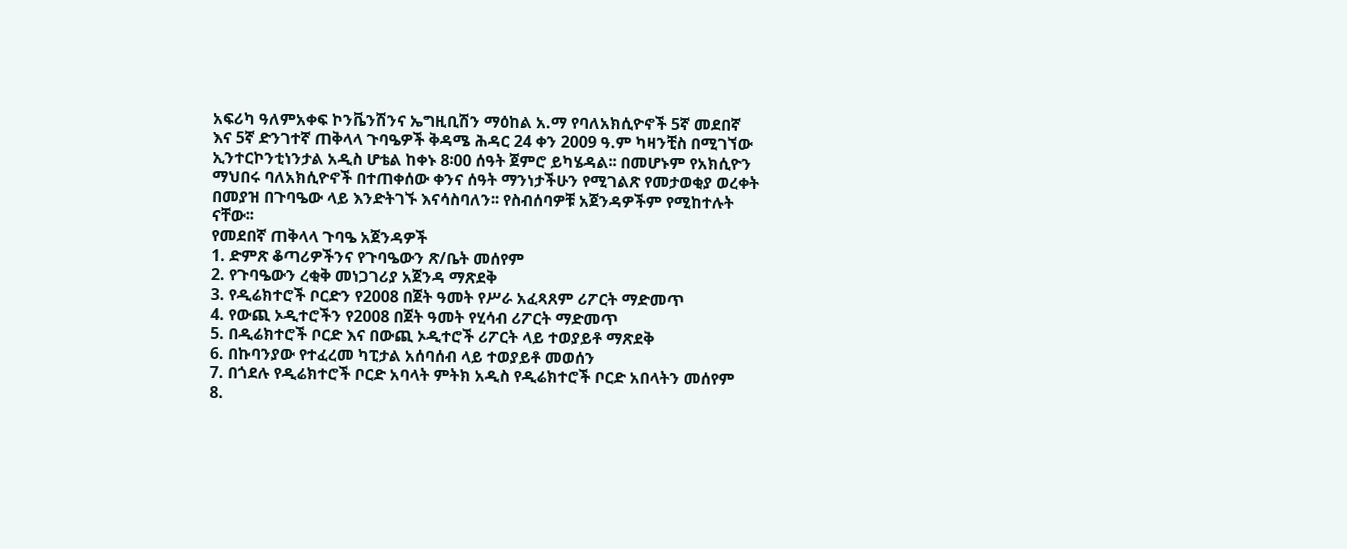አፍሪካ ዓለምአቀፍ ኮንቬንሽንና ኤግዚቢሽን ማዕከል አ.ማ የባለአክሲዮኖች 5ኛ መደበኛ እና 5ኛ ድንገተኛ ጠቅላላ ጉባዔዎች ቅዳሜ ሕዳር 24 ቀን 2009 ዓ.ም ካዛንቺስ በሚገኘው ኢንተርኮንቲነንታል አዲስ ሆቴል ከቀኑ 8፡00 ሰዓት ጀምሮ ይካሄዳል፡፡ በመሆኑም የአክሲዮን ማህበሩ ባለአክሲዮኖች በተጠቀሰው ቀንና ሰዓት ማንነታችሁን የሚገልጽ የመታወቂያ ወረቀት በመያዝ በጉባዔው ላይ እንድትገኙ እናሳስባለን፡፡ የስብሰባዎቹ አጀንዳዎችም የሚከተሉት ናቸው፡፡
የመደበኛ ጠቅላላ ጉባዔ አጀንዳዎች
1. ድምጽ ቆጣሪዎችንና የጉባዔውን ጽ/ቤት መሰየም
2. የጉባዔውን ረቂቅ መነጋገሪያ አጀንዳ ማጽደቅ
3. የዲሬክተሮች ቦርድን የ2008 በጀት ዓመት የሥራ አፈጻጸም ሪፖርት ማድመጥ
4. የውጪ ኦዲተሮችን የ2008 በጀት ዓመት የሂሳብ ሪፖርት ማድመጥ
5. በዲሬክተሮች ቦርድ እና በውጪ ኦዲተሮች ሪፖርት ላይ ተወያይቶ ማጽደቅ
6. በኩባንያው የተፈረመ ካፒታል አሰባሰብ ላይ ተወያይቶ መወሰን
7. በጎደሉ የዲሬክተሮች ቦርድ አባላት ምትክ አዲስ የዲሬክተሮች ቦርድ አበላትን መሰየም
8.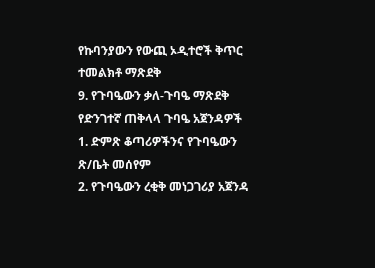የኩባንያውን የውጪ ኦዲተሮች ቅጥር ተመልክቶ ማጽደቅ
9. የጉባዔውን ቃለ-ጉባዔ ማጽደቅ
የድንገተኛ ጠቅላላ ጉባዔ አጀንዳዎች
1. ድምጽ ቆጣሪዎችንና የጉባዔውን ጽ/ቤት መሰየም
2. የጉባዔውን ረቂቅ መነጋገሪያ አጀንዳ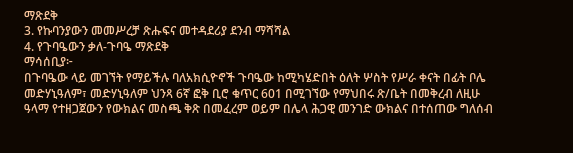ማጽደቅ
3. የኩባንያውን መመሥረቻ ጽሑፍና መተዳደሪያ ደንብ ማሻሻል
4. የጉባዔውን ቃለ-ጉባዔ ማጽደቅ
ማሳሰቢያ፦
በጉባዔው ላይ መገኘት የማይችሉ ባለአክሲዮኖች ጉባዔው ከሚካሄድበት ዕለት ሦስት የሥራ ቀናት በፊት ቦሌ መድሃኒዓለም፣ መድሃኒዓለም ህንጻ 6ኛ ፎቅ ቢሮ ቁጥር 601 በሚገኘው የማህበሩ ጽ/ቤት በመቅረብ ለዚሁ ዓላማ የተዘጋጀውን የውክልና መስጫ ቅጽ በመፈረም ወይም በሌላ ሕጋዊ መንገድ ውክልና በተሰጠው ግለሰብ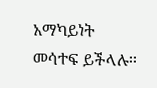አማካይነት መሳተፍ ይችላሉ፡፡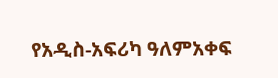የአዲስ-አፍሪካ ዓለምአቀፍ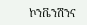ኮንቬንሽንና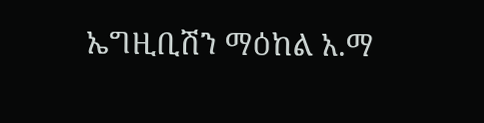ኤግዚቢሽን ማዕከል አ.ማ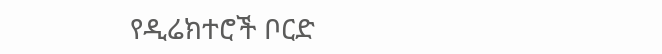የዲሬክተሮች ቦርድ